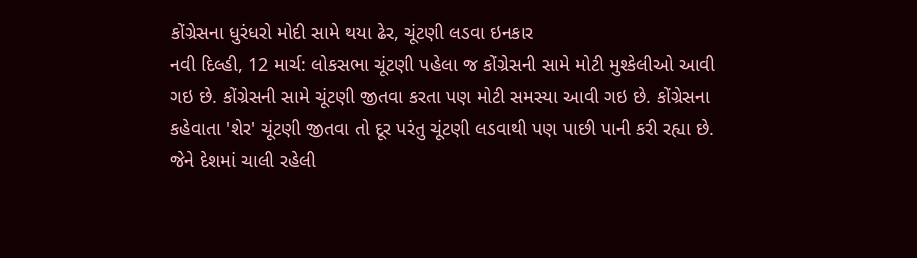કોંગ્રેસના ધુરંધરો મોદી સામે થયા ઢેર, ચૂંટણી લડવા ઇનકાર
નવી દિલ્હી, 12 માર્ચ: લોકસભા ચૂંટણી પહેલા જ કોંગ્રેસની સામે મોટી મુશ્કેલીઓ આવી ગઇ છે. કોંગ્રેસની સામે ચૂંટણી જીતવા કરતા પણ મોટી સમસ્યા આવી ગઇ છે. કોંગ્રેસના કહેવાતા 'શેર' ચૂંટણી જીતવા તો દૂર પરંતુ ચૂંટણી લડવાથી પણ પાછી પાની કરી રહ્યા છે. જેને દેશમાં ચાલી રહેલી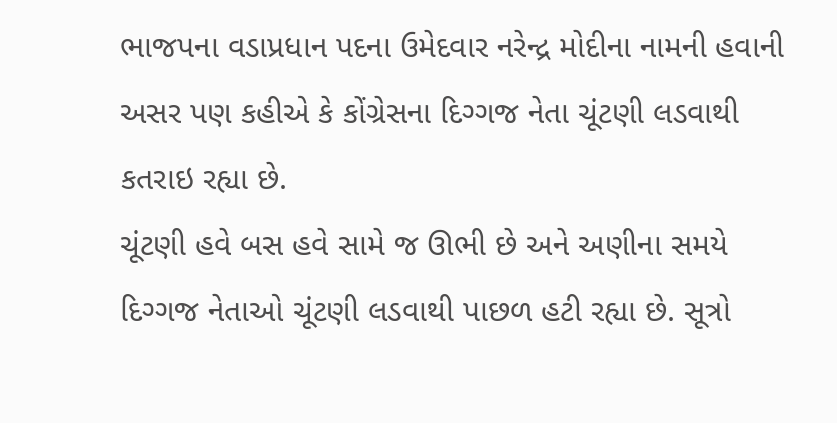ભાજપના વડાપ્રધાન પદના ઉમેદવાર નરેન્દ્ર મોદીના નામની હવાની અસર પણ કહીએ કે કોંગ્રેસના દિગ્ગજ નેતા ચૂંટણી લડવાથી કતરાઇ રહ્યા છે.
ચૂંટણી હવે બસ હવે સામે જ ઊભી છે અને અણીના સમયે દિગ્ગજ નેતાઓ ચૂંટણી લડવાથી પાછળ હટી રહ્યા છે. સૂત્રો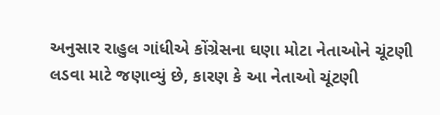અનુસાર રાહુલ ગાંધીએ કોંગ્રેસના ઘણા મોટા નેતાઓને ચૂંટણી લડવા માટે જણાવ્યું છે, કારણ કે આ નેતાઓ ચૂંટણી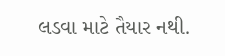લડવા માટે તૈયાર નથી.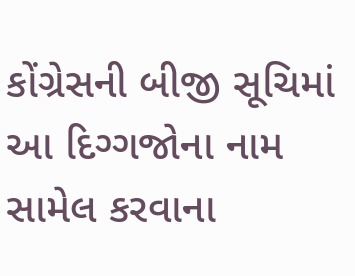કોંગ્રેસની બીજી સૂચિમાં આ દિગ્ગજોના નામ સામેલ કરવાના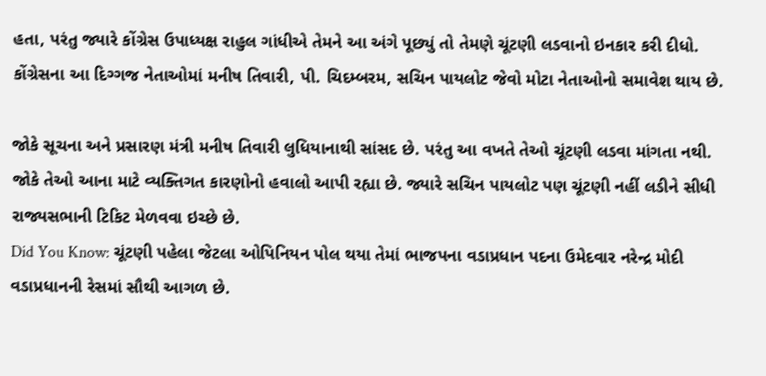હતા, પરંતુ જ્યારે કોંગ્રેસ ઉપાધ્યક્ષ રાહુલ ગાંધીએ તેમને આ અંગે પૂછ્યું તો તેમણે ચૂંટણી લડવાનો ઇનકાર કરી દીધો. કોંગ્રેસના આ દિગ્ગજ નેતાઓમાં મનીષ તિવારી, પી. ચિદમ્બરમ, સચિન પાયલોટ જેવો મોટા નેતાઓનો સમાવેશ થાય છે.

જોકે સૂચના અને પ્રસારણ મંત્રી મનીષ તિવારી લુધિયાનાથી સાંસદ છે. પરંતુ આ વખતે તેઓ ચૂંટણી લડવા માંગતા નથી. જોકે તેઓ આના માટે વ્યક્તિગત કારણોનો હવાલો આપી રહ્યા છે. જ્યારે સચિન પાયલોટ પણ ચૂંટણી નહીં લડીને સીધી રાજ્યસભાની ટિકિટ મેળવવા ઇચ્છે છે.
Did You Know: ચૂંટણી પહેલા જેટલા ઓપિનિયન પોલ થયા તેમાં ભાજપના વડાપ્રધાન પદના ઉમેદવાર નરેન્દ્ર મોદી વડાપ્રધાનની રેસમાં સૌથી આગળ છે.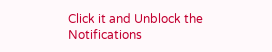Click it and Unblock the Notifications